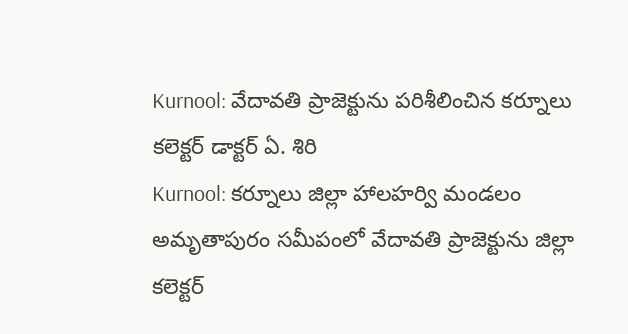Kurnool: వేదావతి ప్రాజెక్టును పరిశీలించిన కర్నూలు కలెక్టర్ డాక్టర్ ఏ. శిరి
Kurnool: కర్నూలు జిల్లా హాలహర్వి మండలం అమృతాపురం సమీపంలో వేదావతి ప్రాజెక్టును జిల్లా కలెక్టర్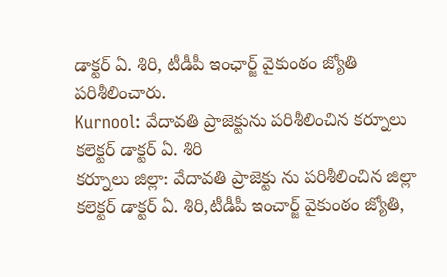డాక్టర్ ఏ. శిరి, టీడీపీ ఇంఛార్జ్ వైకుంఠం జ్యోతి పరిశీలించారు.
Kurnool: వేదావతి ప్రాజెక్టును పరిశీలించిన కర్నూలు కలెక్టర్ డాక్టర్ ఏ. శిరి
కర్నూలు జిల్లా: వేదావతి ప్రాజెక్టు ను పరిశీలించిన జిల్లా కలెక్టర్ డాక్టర్ ఏ. శిరి,టీడీపీ ఇంచార్జ్ వైకుంఠం జ్యోతి,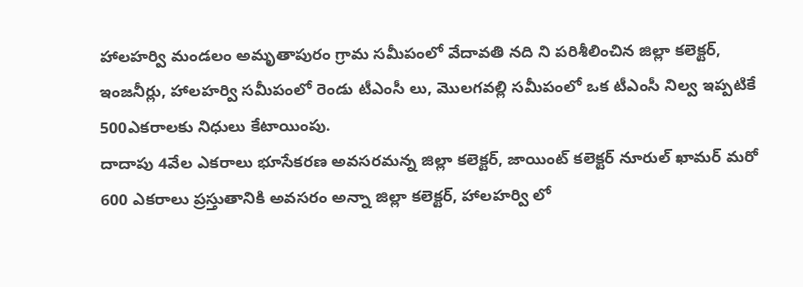హాలహర్వి మండలం అమృతాపురం గ్రామ సమీపంలో వేదావతి నది ని పరిశీలించిన జిల్లా కలెక్టర్, ఇంజనీర్లు, హాలహర్వి సమీపంలో రెండు టీఎంసీ లు, మొలగవల్లి సమీపంలో ఒక టీఎంసీ నిల్వ ఇప్పటికే 500ఎకరాలకు నిధులు కేటాయింపు.
దాదాపు 4వేల ఎకరాలు భూసేకరణ అవసరమన్న జిల్లా కలెక్టర్, జాయింట్ కలెక్టర్ నూరుల్ ఖామర్ మరో 600 ఎకరాలు ప్రస్తుతానికి అవసరం అన్నా జిల్లా కలెక్టర్, హాలహర్వి లో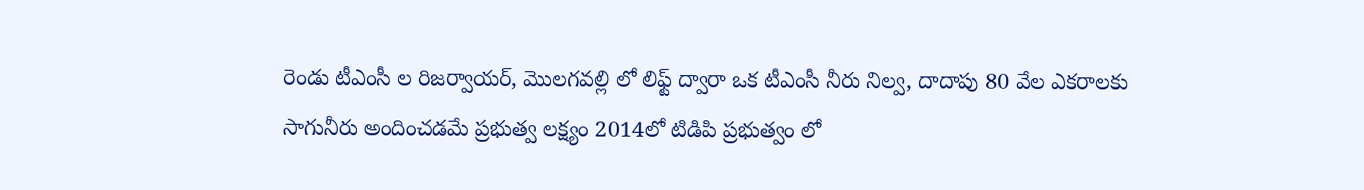రెండు టీఎంసీ ల రిజర్వాయర్, మొలగవల్లి లో లిఫ్ట్ ద్వారా ఒక టీఎంసీ నీరు నిల్వ, దాదాపు 80 వేల ఎకరాలకు సాగునీరు అందించడమే ప్రభుత్వ లక్ష్యం 2014లో టిడిపి ప్రభుత్వం లో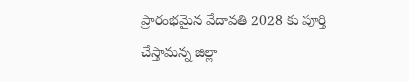ప్రారంభమైన వేదావతి 2028 కు పూర్తి చేస్తామన్న జిల్లా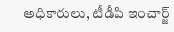అధికారులు, టీడీపి ఇంచార్జ్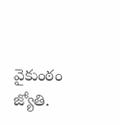వైకుంఠం జ్యోతి.